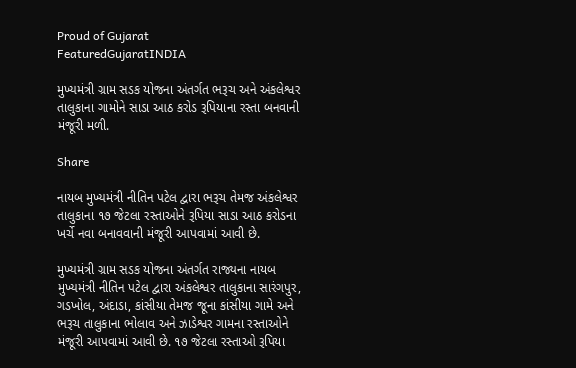Proud of Gujarat
FeaturedGujaratINDIA

મુખ્યમંત્રી ગ્રામ સડક યોજના અંતર્ગત ભરૂચ અને અંકલેશ્વર તાલુકાના ગામોને સાડા આઠ કરોડ રૂપિયાના રસ્તા બનવાની મંજૂરી મળી.

Share

નાયબ મુખ્યમંત્રી નીતિન પટેલ દ્વારા ભરૂચ તેમજ અંકલેશ્વર તાલુકાના ૧૭ જેટલા રસ્તાઓને રૂપિયા સાડા આઠ કરોડના ખર્ચે નવા બનાવવાની મંજૂરી આપવામાં આવી છે.

મુખ્યમંત્રી ગ્રામ સડક યોજના અંતર્ગત રાજ્યના નાયબ મુખ્યમંત્રી નીતિન પટેલ દ્વારા અંકલેશ્વર તાલુકાના સારંગપુર, ગડખોલ, અંદાડા, કાંસીયા તેમજ જૂના કાંસીયા ગામે અને ભરૂચ તાલુકાના ભોલાવ અને ઝાડેશ્વર ગામના રસ્તાઓને મંજૂરી આપવામાં આવી છે. ૧૭ જેટલા રસ્તાઓ રૂપિયા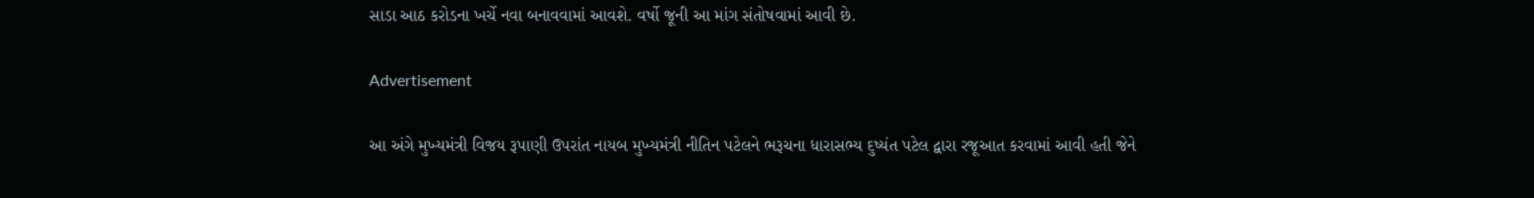સાડા આઠ કરોડના ખર્ચે નવા બનાવવામાં આવશે. વર્ષો જૂની આ માંગ સંતોષવામાં આવી છે.

Advertisement

આ અંગે મુખ્યમંત્રી વિજય રૂપાણી ઉપરાંત નાયબ મુખ્યમંત્રી નીતિન પટેલને ભરૂચના ધારાસભ્ય દુષ્યંત પટેલ દ્વારા રજૂઆત કરવામાં આવી હતી જેને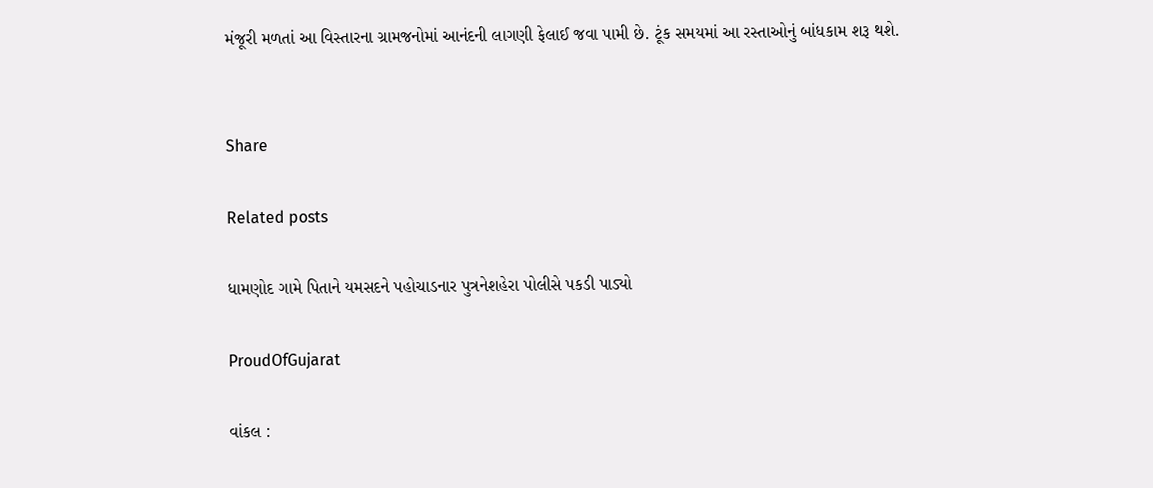મંજૂરી મળતાં આ વિસ્તારના ગ્રામજનોમાં આનંદની લાગણી ફેલાઈ જવા પામી છે. ટૂંક સમયમાં આ રસ્તાઓનું બાંધકામ શરૂ થશે.


Share

Related posts

ધામણોદ ગામે પિતાને યમસદને પહોચાડનાર પુત્રનેશહેરા પોલીસે પકડી પાડ્યો

ProudOfGujarat

વાંકલ :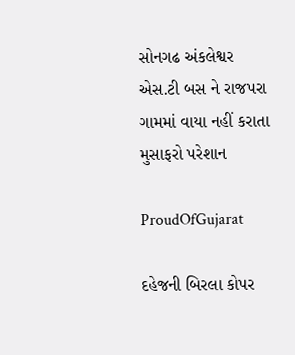સોનગઢ અંકલેશ્વર એસ.ટી બસ ને રાજપરા ગામમાં વાયા નહીં કરાતા મુસાફરો પરેશાન

ProudOfGujarat

દહેજની બિરલા કોપર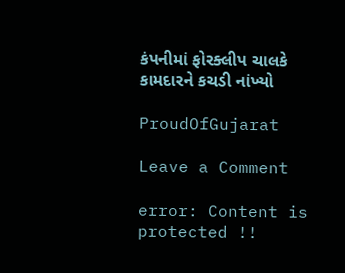કંપનીમાં ફોરક્લીપ ચાલકે કામદારને કચડી નાંખ્યો

ProudOfGujarat

Leave a Comment

error: Content is protected !!